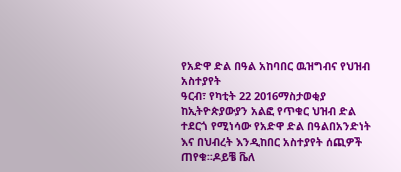የአድዋ ድል በዓል አከባበር ዉዝግብና የህዝብ አስተያየት
ዓርብ፣ የካቲት 22 2016ማስታወቂያ
ከኢትዮጵያውያን አልፎ የጥቁር ህዝብ ድል ተደርጎ የሚነሳው የአድዋ ድል በዓልበአንድነት እና በህብረት እንዲከበር አስተያየት ሰጪዎች ጠየቁ፡፡ዶይቼ ቬለ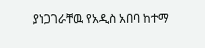ያነጋገራቸዉ የአዲስ አበባ ከተማ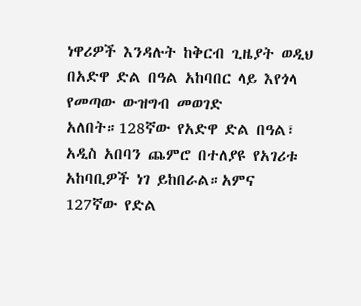ነዋሪዎች እንዳሉት ከቅርብ ጊዜያት ወዲህ በአድዋ ድል በዓል አከባበር ላይ እየጎላ የመጣው ውዝግብ መወገድ አለበት።128ኛው የአድዋ ድል በዓል፣ አዲስ አበባን ጨምሮ በተለያዩ የአገሪቱ አከባቢዎች ነገ ይከበራል።አምና 127ኛው የድል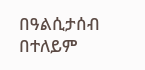በዓልሲታሰብ በተለይም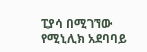ፒያሳ በሚገኘው የሚኒሊክ አደባባይ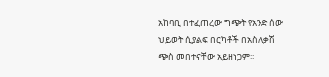አከባቢ በተፈጠረው ግጭት የአንድ ሰው ህይወት ሲያልፍ በርካቶች በአስለቃሽ ጭስ መበተናቸው አይዘነጋም፡፡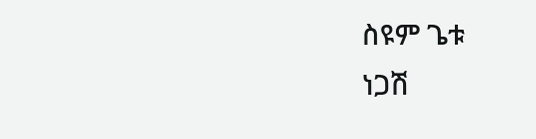ስዩም ጌቱ
ነጋሽ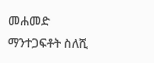መሐመድ
ማንተጋፍቶት ስለሺ